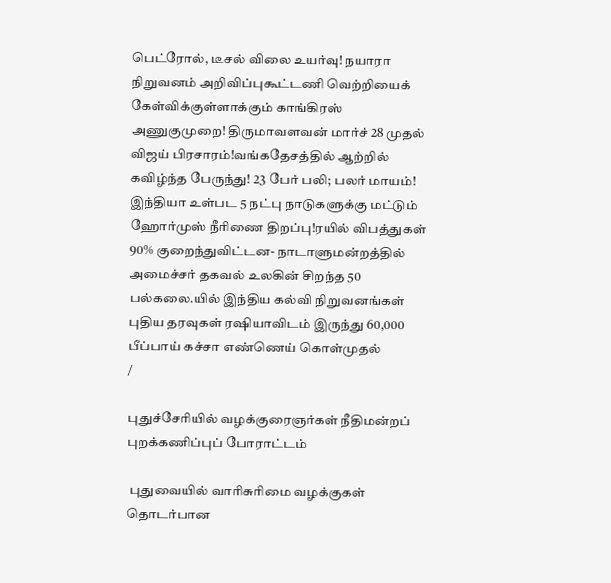பெட்ரோல், டீசல் விலை உயர்வு! நயாரா நிறுவனம் அறிவிப்புகூட்டணி வெற்றியைக் கேள்விக்குள்ளாக்கும் காங்கிரஸ் அணுகுமுறை! திருமாவளவன் மார்ச் 28 முதல் விஜய் பிரசாரம்!வங்கதேசத்தில் ஆற்றில் கவிழ்ந்த பேருந்து! 23 பேர் பலி; பலர் மாயம்! இந்தியா உள்பட 5 நட்பு நாடுகளுக்கு மட்டும் ஹோர்முஸ் நீரிணை திறப்பு!ரயில் விபத்துகள் 90% குறைந்துவிட்டன- நாடாளுமன்றத்தில் அமைச்சர் தகவல் உலகின் சிறந்த 50 பல்கலை.யில் இந்திய கல்வி நிறுவனங்கள் புதிய தரவுகள் ரஷியாவிடம் இருந்து 60,000 பீப்பாய் கச்சா எண்ணெய் கொள்முதல்
/

புதுச்சேரியில் வழக்குரைஞர்கள் நீதிமன்றப் புறக்கணிப்புப் போராட்டம்

 புதுவையில் வாரிசுரிமை வழக்குகள் தொடர்பான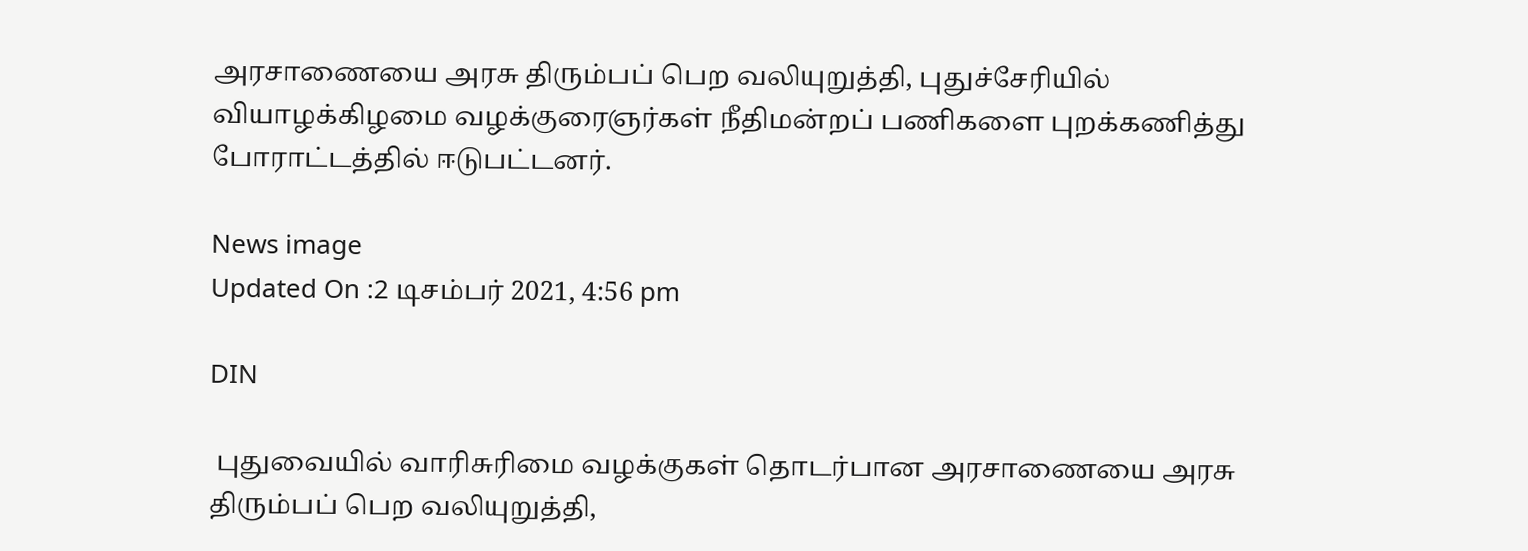அரசாணையை அரசு திரும்பப் பெற வலியுறுத்தி, புதுச்சேரியில் வியாழக்கிழமை வழக்குரைஞர்கள் நீதிமன்றப் பணிகளை புறக்கணித்து போராட்டத்தில் ஈடுபட்டனர்.

News image
Updated On :2 டிசம்பர் 2021, 4:56 pm

DIN

 புதுவையில் வாரிசுரிமை வழக்குகள் தொடர்பான அரசாணையை அரசு திரும்பப் பெற வலியுறுத்தி,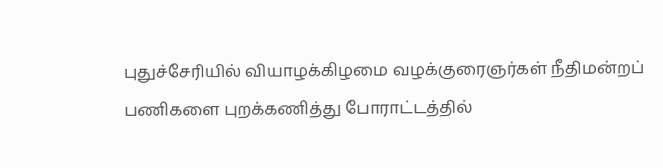புதுச்சேரியில் வியாழக்கிழமை வழக்குரைஞர்கள் நீதிமன்றப் பணிகளை புறக்கணித்து போராட்டத்தில்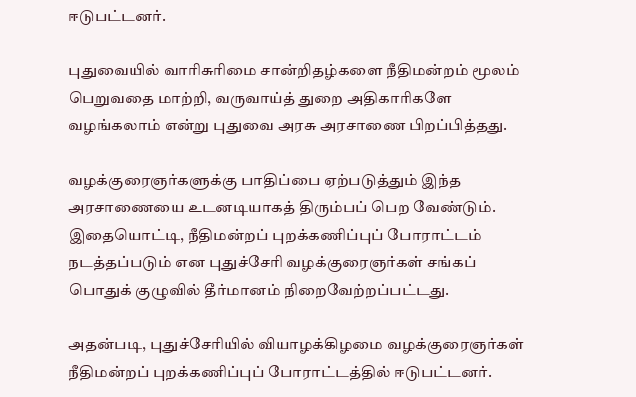ஈடுபட்டனர்.

புதுவையில் வாரிசுரிமை சான்றிதழ்களை நீதிமன்றம் மூலம் பெறுவதை மாற்றி, வருவாய்த் துறை அதிகாரிகளே வழங்கலாம் என்று புதுவை அரசு அரசாணை பிறப்பித்தது.

வழக்குரைஞர்களுக்கு பாதிப்பை ஏற்படுத்தும் இந்த அரசாணையை உடனடியாகத் திரும்பப் பெற வேண்டும். இதையொட்டி, நீதிமன்றப் புறக்கணிப்புப் போராட்டம் நடத்தப்படும் என புதுச்சேரி வழக்குரைஞர்கள் சங்கப் பொதுக் குழுவில் தீர்மானம் நிறைவேற்றப்பட்டது.

அதன்படி, புதுச்சேரியில் வியாழக்கிழமை வழக்குரைஞர்கள் நீதிமன்றப் புறக்கணிப்புப் போராட்டத்தில் ஈடுபட்டனர்.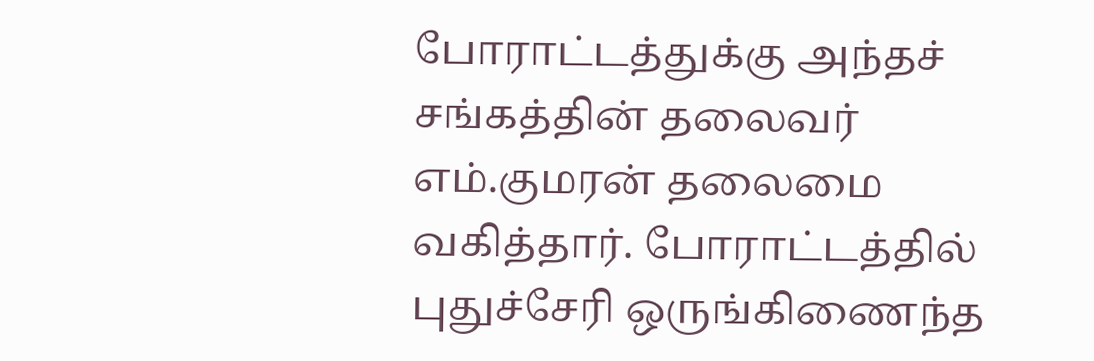போராட்டத்துக்கு அந்தச் சங்கத்தின் தலைவர் எம்.குமரன் தலைமை வகித்தார். போராட்டத்தில் புதுச்சேரி ஒருங்கிணைந்த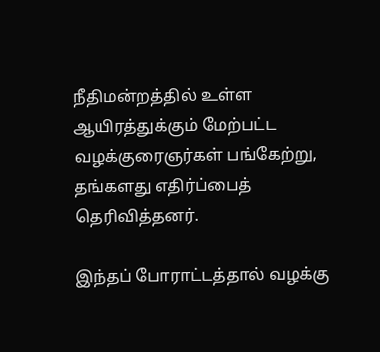நீதிமன்றத்தில் உள்ள ஆயிரத்துக்கும் மேற்பட்ட வழக்குரைஞர்கள் பங்கேற்று, தங்களது எதிர்ப்பைத் தெரிவித்தனர்.

இந்தப் போராட்டத்தால் வழக்கு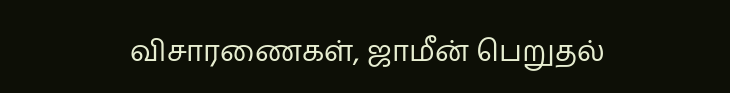விசாரணைகள், ஜாமீன் பெறுதல்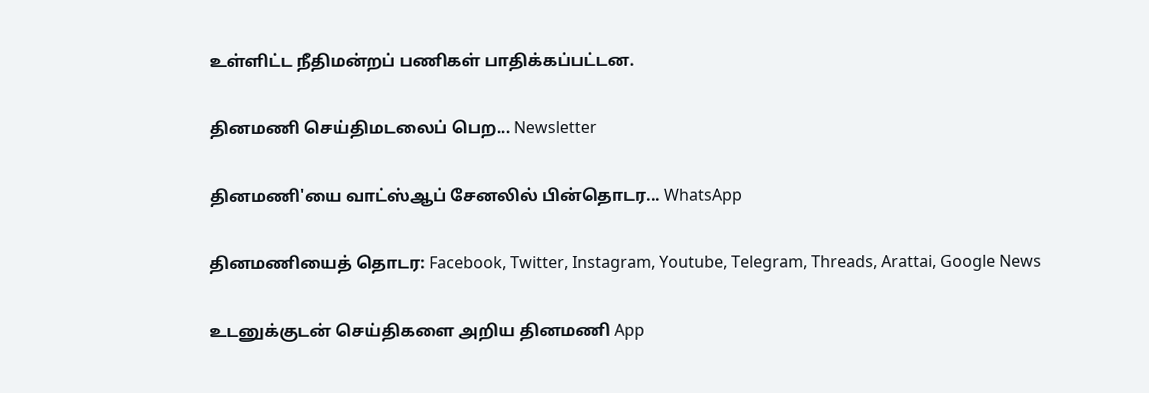உள்ளிட்ட நீதிமன்றப் பணிகள் பாதிக்கப்பட்டன.

தினமணி செய்திமடலைப் பெற... Newsletter

தினமணி'யை வாட்ஸ்ஆப் சேனலில் பின்தொடர... WhatsApp

தினமணியைத் தொடர: Facebook, Twitter, Instagram, Youtube, Telegram, Threads, Arattai, Google News

உடனுக்குடன் செய்திகளை அறிய தினமணி App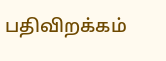பதிவிறக்கம்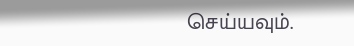செய்யவும்.